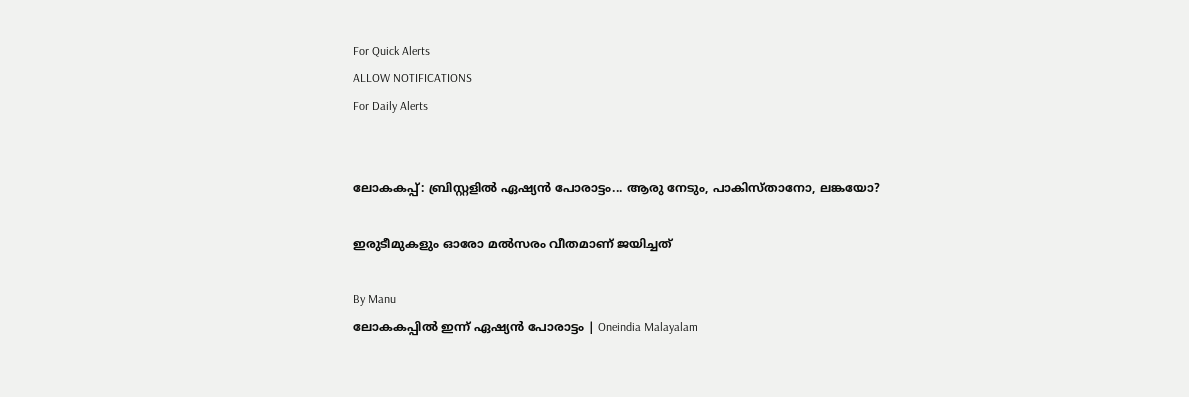For Quick Alerts
ALLOW NOTIFICATIONS
For Daily Alerts


ലോകകപ്പ്: ബ്രിസ്റ്റളില്‍ ഏഷ്യന്‍ പോരാട്ടം... ആരു നേടും, പാകിസ്താനോ, ലങ്കയോ?

ഇരുടീമുകളും ഓരോ മല്‍സരം വീതമാണ് ജയിച്ചത്

By Manu
ലോകകപ്പില്‍ ഇന്ന് ഏഷ്യന്‍ പോരാട്ടം | Oneindia Malayalam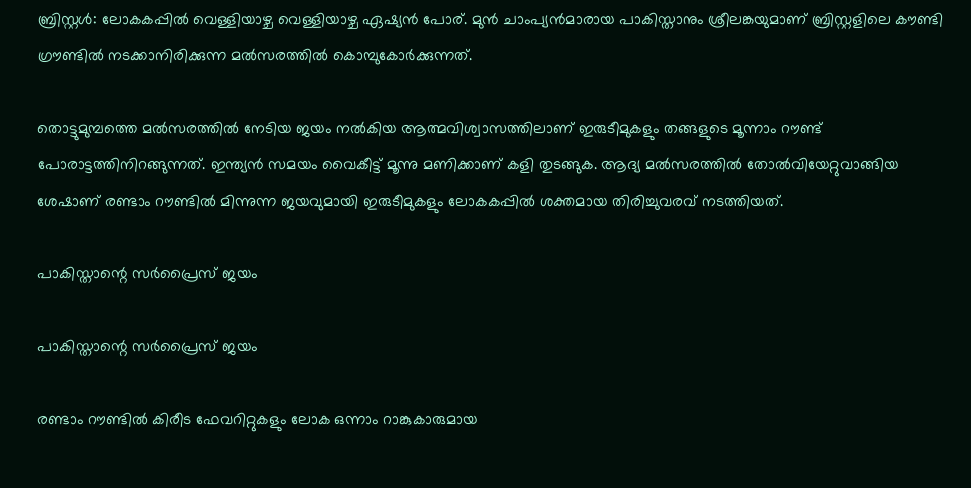ബ്രിസ്റ്റള്‍: ലോകകപ്പില്‍ വെള്ളിയാഴ്ച വെള്ളിയാഴ്ച ഏഷ്യന്‍ പോര്. മുന്‍ ചാംപ്യന്‍മാരായ പാകിസ്താനും ശ്രീലങ്കയുമാണ് ബ്രിസ്റ്റളിലെ കൗണ്ടി ഗ്രൗണ്ടില്‍ നടക്കാനിരിക്കുന്ന മല്‍സരത്തില്‍ കൊമ്പുകോര്‍ക്കുന്നത്.

തൊട്ടുമുമ്പത്തെ മല്‍സരത്തില്‍ നേടിയ ജയം നല്‍കിയ ആത്മവിശ്വാസത്തിലാണ് ഇരുടീമുകളും തങ്ങളുടെ മൂന്നാം റൗണ്ട് പോരാട്ടത്തിനിറങ്ങുന്നത്. ഇന്ത്യന്‍ സമയം വൈകീട്ട് മൂന്നു മണിക്കാണ് കളി തുടങ്ങുക. ആദ്യ മല്‍സരത്തില്‍ തോല്‍വിയേറ്റുവാങ്ങിയ ശേഷാണ് രണ്ടാം റൗണ്ടില്‍ മിന്നുന്ന ജയവുമായി ഇരുടീമുകളും ലോകകപ്പില്‍ ശക്തമായ തിരിച്ചുവരവ് നടത്തിയത്.

പാകിസ്താന്റെ സര്‍പ്രൈസ് ജയം

പാകിസ്താന്റെ സര്‍പ്രൈസ് ജയം

രണ്ടാം റൗണ്ടില്‍ കിരീട ഫേവറിറ്റുകളും ലോക ഒന്നാം റാങ്കുകാരുമായ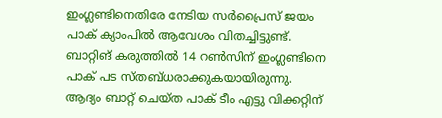ഇംഗ്ലണ്ടിനെതിരേ നേടിയ സര്‍പ്രൈസ് ജയം പാക് ക്യാംപില്‍ ആവേശം വിതച്ചിട്ടുണ്ട്. ബാറ്റിങ് കരുത്തില്‍ 14 റണ്‍സിന് ഇംഗ്ലണ്ടിനെ പാക് പട സ്തബ്ധരാക്കുകയായിരുന്നു. ആദ്യം ബാറ്റ് ചെയ്ത പാക് ടീം എട്ടു വിക്കറ്റിന്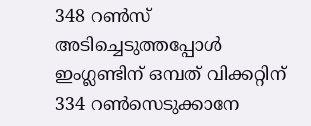348 റണ്‍സ് അടിച്ചെടുത്തപ്പോള്‍ ഇംഗ്ലണ്ടിന് ഒമ്പത് വിക്കറ്റിന് 334 റണ്‍സെടുക്കാനേ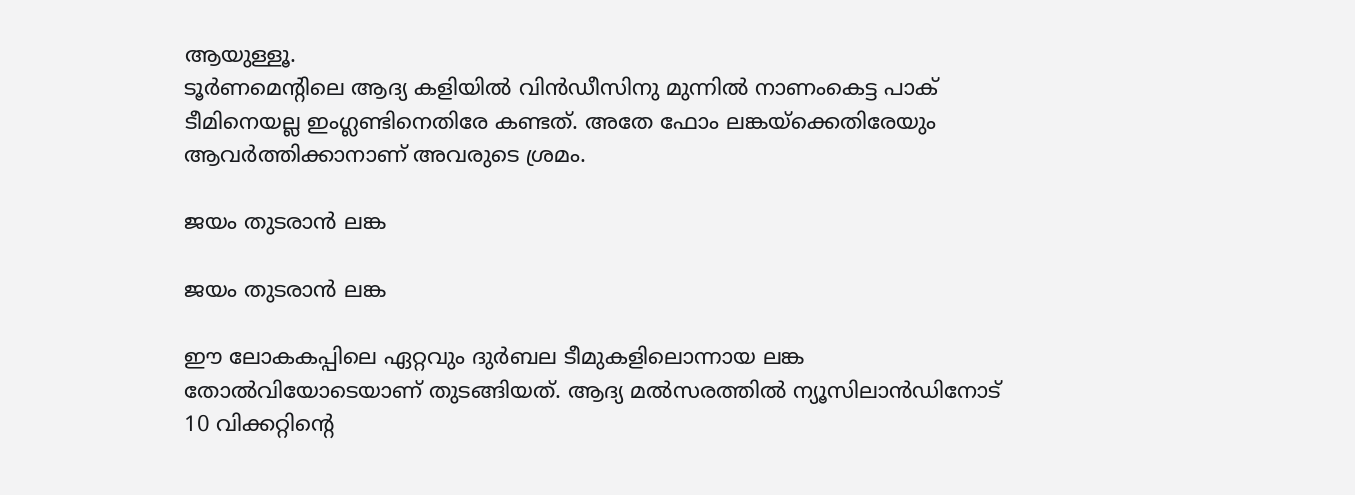ആയുള്ളൂ.
ടൂര്‍ണമെന്റിലെ ആദ്യ കളിയില്‍ വിന്‍ഡീസിനു മുന്നില്‍ നാണംകെട്ട പാക് ടീമിനെയല്ല ഇംഗ്ലണ്ടിനെതിരേ കണ്ടത്. അതേ ഫോം ലങ്കയ്‌ക്കെതിരേയും ആവര്‍ത്തിക്കാനാണ് അവരുടെ ശ്രമം.

ജയം തുടരാന്‍ ലങ്ക

ജയം തുടരാന്‍ ലങ്ക

ഈ ലോകകപ്പിലെ ഏറ്റവും ദുര്‍ബല ടീമുകളിലൊന്നായ ലങ്ക തോല്‍വിയോടെയാണ് തുടങ്ങിയത്. ആദ്യ മല്‍സരത്തില്‍ ന്യൂസിലാന്‍ഡിനോട് 10 വിക്കറ്റിന്റെ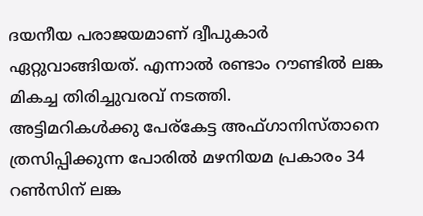ദയനീയ പരാജയമാണ് ദ്വീപുകാര്‍ ഏറ്റുവാങ്ങിയത്. എന്നാല്‍ രണ്ടാം റൗണ്ടില്‍ ലങ്ക മികച്ച തിരിച്ചുവരവ് നടത്തി.
അട്ടിമറികള്‍ക്കു പേര്‌കേട്ട അഫ്ഗാനിസ്താനെ ത്രസിപ്പിക്കുന്ന പോരില്‍ മഴനിയമ പ്രകാരം 34 റണ്‍സിന് ലങ്ക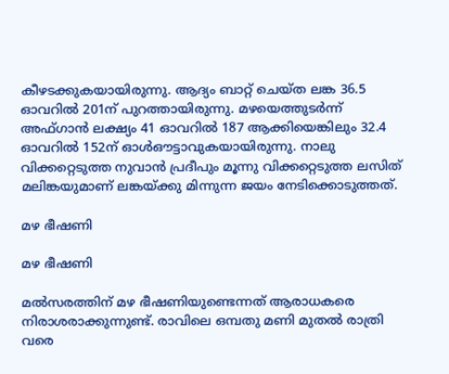കീഴടക്കുകയായിരുന്നു. ആദ്യം ബാറ്റ് ചെയ്ത ലങ്ക 36.5 ഓവറില്‍ 201ന് പുറത്തായിരുന്നു. മഴയെത്തുടര്‍ന്ന് അഫ്ഗാന്‍ ലക്ഷ്യം 41 ഓവറില്‍ 187 ആക്കിയെങ്കിലും 32.4 ഓവറില്‍ 152ന് ഓള്‍ഔട്ടാവുകയായിരുന്നു. നാലു വിക്കറ്റെടുത്ത നുവാന്‍ പ്രദീപും മൂന്നു വിക്കറ്റെടുത്ത ലസിത് മലിങ്കയുമാണ് ലങ്കയ്ക്കു മിന്നുന്ന ജയം നേടിക്കൊടുത്തത്.

മഴ ഭീഷണി

മഴ ഭീഷണി

മല്‍സരത്തിന് മഴ ഭീഷണിയുണ്ടെന്നത് ആരാധകരെ നിരാശരാക്കുന്നുണ്ട്. രാവിലെ ഒമ്പതു മണി മുതല്‍ രാത്രി വരെ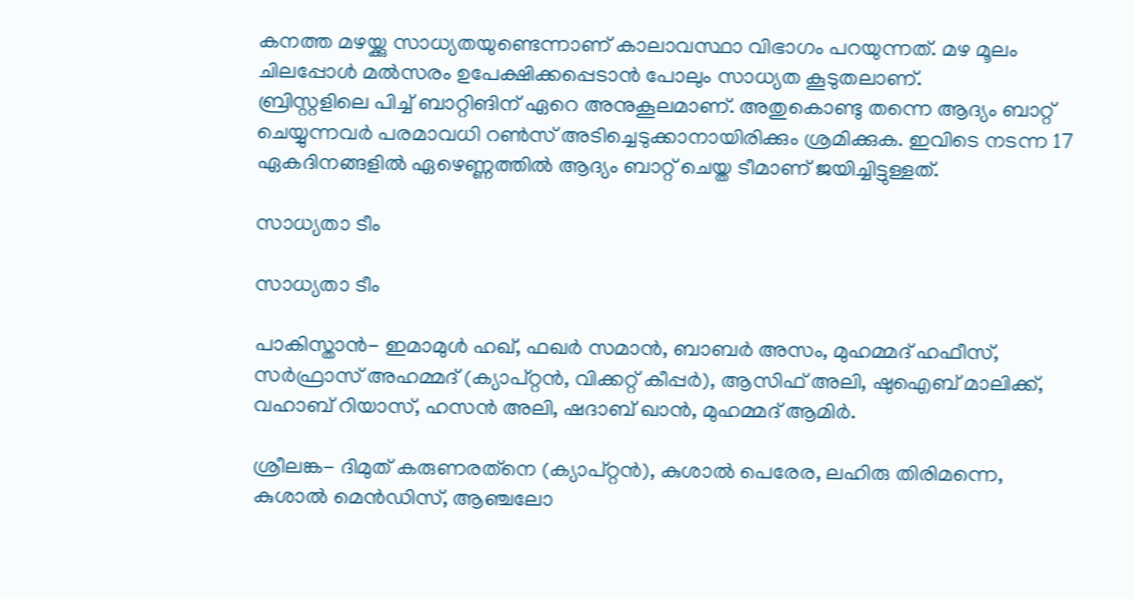കനത്ത മഴയ്ക്കു സാധ്യതയുണ്ടെന്നാണ് കാലാവസ്ഥാ വിഭാഗം പറയുന്നത്. മഴ മൂലം ചിലപ്പോള്‍ മല്‍സരം ഉപേക്ഷിക്കപ്പെടാന്‍ പോലും സാധ്യത കൂടുതലാണ്.
ബ്രിസ്റ്റളിലെ പിച്ച് ബാറ്റിങിന് ഏറെ അനുകൂലമാണ്. അതുകൊണ്ടു തന്നെ ആദ്യം ബാറ്റ് ചെയ്യുന്നവര്‍ പരമാവധി റണ്‍സ് അടിച്ചെടുക്കാനായിരിക്കും ശ്രമിക്കുക. ഇവിടെ നടന്ന 17 ഏകദിനങ്ങളില്‍ ഏഴെണ്ണത്തില്‍ ആദ്യം ബാറ്റ് ചെയ്ത ടീമാണ് ജയിച്ചിട്ടുള്ളത്.

സാധ്യതാ ടീം

സാധ്യതാ ടീം

പാകിസ്താന്‍- ഇമാമുള്‍ ഹഖ്, ഫഖര്‍ സമാന്‍, ബാബര്‍ അസം, മുഹമ്മദ് ഹഫീസ്, സര്‍ഫ്രാസ് അഹമ്മദ് (ക്യാപ്റ്റന്‍, വിക്കറ്റ് കീപ്പര്‍), ആസിഫ് അലി, ഷുഐബ് മാലിക്ക്, വഹാബ് റിയാസ്, ഹസന്‍ അലി, ഷദാബ് ഖാന്‍, മുഹമ്മദ് ആമിര്‍.

ശ്രീലങ്ക- ദിമുത് കരുണരത്‌നെ (ക്യാപ്റ്റന്‍), കുശാല്‍ പെരേര, ലഹിരു തിരിമന്നെ, കുശാല്‍ മെന്‍ഡിസ്, ആഞ്ചലോ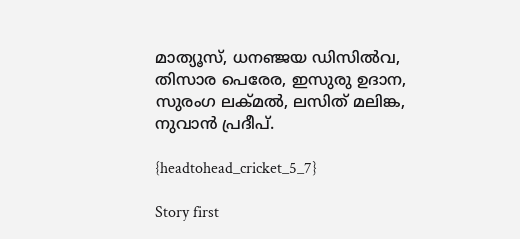മാത്യൂസ്, ധനഞ്ജയ ഡിസില്‍വ, തിസാര പെരേര, ഇസുരു ഉദാന, സുരംഗ ലക്മല്‍, ലസിത് മലിങ്ക, നുവാന്‍ പ്രദീപ്.

{headtohead_cricket_5_7}

Story first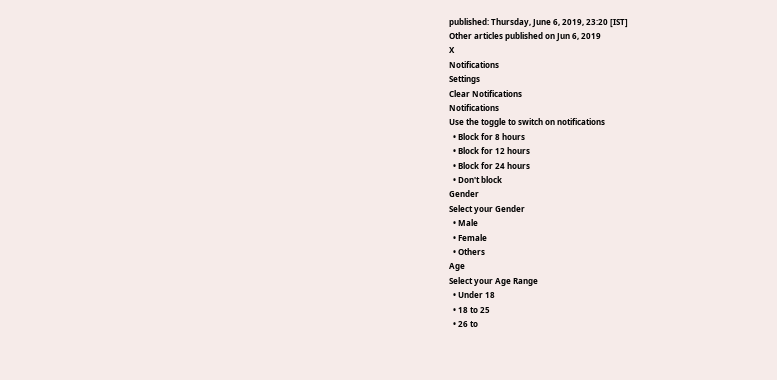published: Thursday, June 6, 2019, 23:20 [IST]
Other articles published on Jun 6, 2019
X
Notifications
Settings
Clear Notifications
Notifications
Use the toggle to switch on notifications
  • Block for 8 hours
  • Block for 12 hours
  • Block for 24 hours
  • Don't block
Gender
Select your Gender
  • Male
  • Female
  • Others
Age
Select your Age Range
  • Under 18
  • 18 to 25
  • 26 to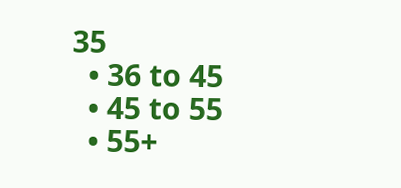35
  • 36 to 45
  • 45 to 55
  • 55+